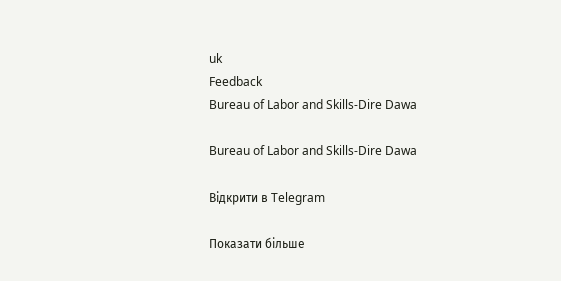uk
Feedback
Bureau of Labor and Skills-Dire Dawa

Bureau of Labor and Skills-Dire Dawa

Відкрити в Telegram

Показати більше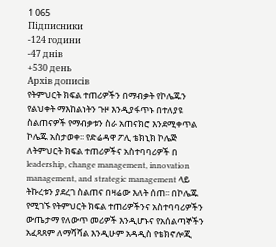1 065
Підписники
-124 години
-47 днів
+530 день
Архів дописів
የትምህርት ክፍል ተጠሪዎችን በማብቃት የኮሌጁን የልህቀት ማእከልነትን ጉዞ እንዲያፋጥኑ በተለያዩ ስልጠናዎች የማብቃቱን ስራ አጠናክሮ እንደሚቀጥል ኮሌጁ አስታወቀ፡፡ የድሬዳዋ ፖሊ ቴክኒክ ኮሌጅ ለትምህርት ክፍል ተጠሪዎችና አስተባባሪዎች በ leadership, change management, innovation management, and strategic management ላይ ትኩረቱን ያደረገ ስልጠና በዛሬው እለት ሰጠ፡፡ በኮሌጁ የሚገኙ የትምህርት ክፍል ተጠሪዎችንና አስተባባሪዎችን ውጤታማ የለውጥ መሪዎች እንዲሆኑና የአሰልጣኞችን አፈጻጸም ለማሻሻል እንዲሁም አዳዲስ የቴክኖሎጂ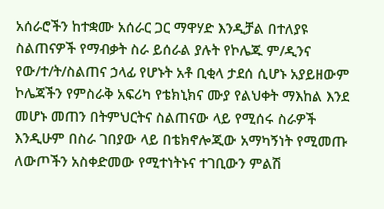አሰራሮችን ከተቋሙ አሰራር ጋር ማዋሃድ እንዲቻል በተለያዩ ስልጠናዎች የማብቃት ስራ ይሰራል ያሉት የኮሌጁ ም/ዲንና የው/ተ/ት/ስልጠና ኃላፊ የሆኑት አቶ ቢቂላ ታደሰ ሲሆኑ አያይዘውም ኮሌጃችን የምስራቅ አፍሪካ የቴክኒክና ሙያ የልህቀት ማእከል እንደ መሆኑ መጠን በትምህርትና ስልጠናው ላይ የሚሰሩ ስራዎች እንዲሁም በስራ ገበያው ላይ በቴክኖሎጂው አማካኝነት የሚመጡ ለውጦችን አስቀድመው የሚተነትኑና ተገቢውን ምልሽ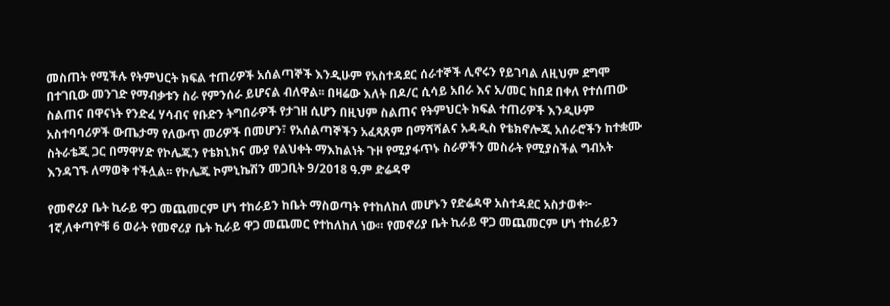መስጠት የሚችሉ የትምህርት ክፍል ተጠሪዎች አሰልጣኞች እንዲሁም የአስተዳደር ሰራተኞች ሊኖሩን የይገባል ለዚህም ደግሞ በተገቢው መንገድ የማብቃቱን ስራ የምንሰራ ይሆናል ብለዋል፡፡ በዛሬው እለት በዶ/ር ሲሳይ አበራ እና አ/መር ከበደ በቀለ የተሰጠው ስልጠና በዋናነት የንድፈ ሃሳብና የቡድን ትግበራዎች የታገዘ ሲሆን በዚህም ስልጠና የትምህርት ክፍል ተጠሪዎች እንዲሁም አስተባባሪዎች ውጤታማ የለውጥ መሪዎች በመሆን፣ የአሰልጣኞችን አፈጻጸም በማሻሻልና አዳዲስ የቴክኖሎጂ አሰራሮችን ከተቋሙ ስትራቴጂ ጋር በማዋሃድ የኮሌጁን የቴክኒክና ሙያ የልህቀት ማእከልነት ጉዞ የሚያፋጥኑ ስራዎችን መስራት የሚያስችል ግብአት እንዳገኙ ለማወቅ ተችሏል፡፡ የኮሌጁ ኮምኒኬሽን መጋቢት 9/2018 ዓ.ም ድሬዳዋ

የመኖሪያ ቤት ኪራይ ዋጋ መጨመርም ሆነ ተከራይን ከቤት ማስወጣት የተከለከለ መሆኑን የድሬዳዋ አስተዳደር አስታወቀ፦ 1ኛ,ለቀጣዮቹ 6 ወራት የመኖሪያ ቤት ኪራይ ዋጋ መጨመር የተከለከለ ነው። የመኖሪያ ቤት ኪራይ ዋጋ መጨመርም ሆነ ተከራይን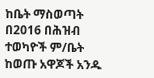ከቤት ማስወጣት በ2016 በሕዝብ ተወካዮች ም/ቤት ከወጡ አዋጆች አንዱ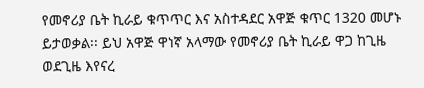የመኖሪያ ቤት ኪራይ ቁጥጥር እና አስተዳደር አዋጅ ቁጥር 1320 መሆኑ ይታወቃል፡፡ ይህ አዋጅ ዋነኛ አላማው የመኖሪያ ቤት ኪራይ ዋጋ ከጊዜ ወደጊዜ እየናረ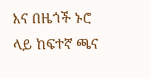እና በዜጎች ኑሮ ላይ ከፍተኛ ጫና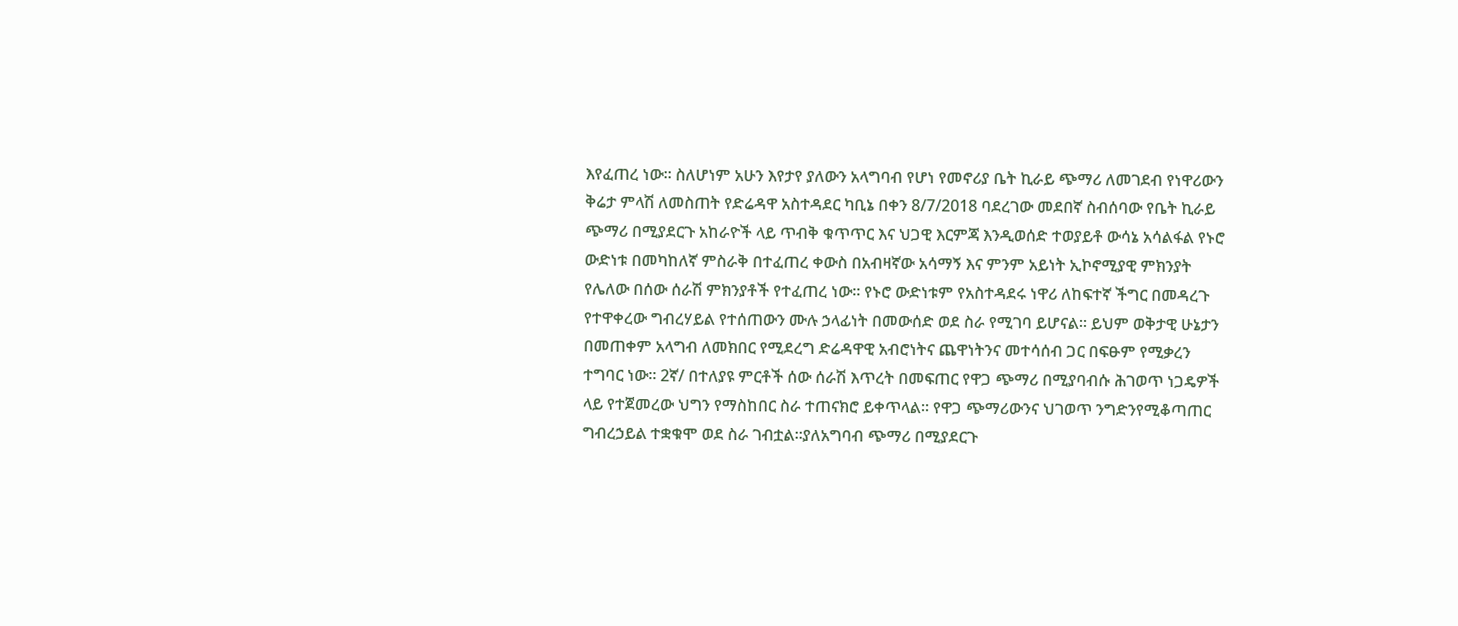እየፈጠረ ነው። ስለሆነም አሁን እየታየ ያለውን አላግባብ የሆነ የመኖሪያ ቤት ኪራይ ጭማሪ ለመገደብ የነዋሪውን ቅሬታ ምላሽ ለመስጠት የድሬዳዋ አስተዳደር ካቢኔ በቀን 8/7/2018 ባደረገው መደበኛ ስብሰባው የቤት ኪራይ ጭማሪ በሚያደርጉ አከራዮች ላይ ጥብቅ ቁጥጥር እና ህጋዊ እርምጃ እንዲወሰድ ተወያይቶ ውሳኔ አሳልፋል የኑሮ ውድነቱ በመካከለኛ ምስራቅ በተፈጠረ ቀውስ በአብዛኛው አሳማኝ እና ምንም አይነት ኢኮኖሚያዊ ምክንያት የሌለው በሰው ሰራሽ ምክንያቶች የተፈጠረ ነው፡፡ የኑሮ ውድነቱም የአስተዳደሩ ነዋሪ ለከፍተኛ ችግር በመዳረጉ የተዋቀረው ግብረሃይል የተሰጠውን ሙሉ ኃላፊነት በመውሰድ ወደ ስራ የሚገባ ይሆናል። ይህም ወቅታዊ ሁኔታን በመጠቀም አላግብ ለመክበር የሚደረግ ድሬዳዋዊ አብሮነትና ጨዋነትንና መተሳሰብ ጋር በፍፁም የሚቃረን ተግባር ነው። 2ኛ/ በተለያዩ ምርቶች ሰው ሰራሽ እጥረት በመፍጠር የዋጋ ጭማሪ በሚያባብሱ ሕገወጥ ነጋዴዎች ላይ የተጀመረው ህግን የማስከበር ስራ ተጠናክሮ ይቀጥላል። የዋጋ ጭማሪውንና ህገወጥ ንግድንየሚቆጣጠር ግብረኃይል ተቋቁሞ ወደ ስራ ገብቷል።ያለአግባብ ጭማሪ በሚያደርጉ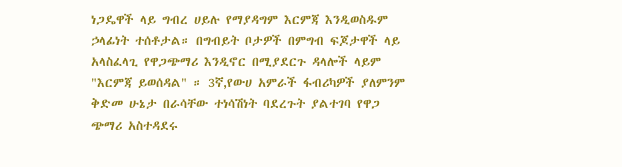ነጋዴዋች ላይ ግብረ ሀይሉ የማያዳግም እርምጃ እንዲወስዱም ኃላፊነት ተሰቶታል። በግብይት ቦታዎች በምግብ ፍጆታዋች ላይ አላስፈላጊ የዋጋጭማሪ እንዲኖር በሚያደርጉ ዳላሎች ላይም "እርምጃ ይወሰዳል" ። 3ኛ,የውሀ አምራች ፋብሪካዎች ያለምንም ቅድመ ሁኔታ በራሳቸው ተነሳሽነት ባደረጉት ያልተገባ የዋጋ ጭማሪ አስተዳደሩ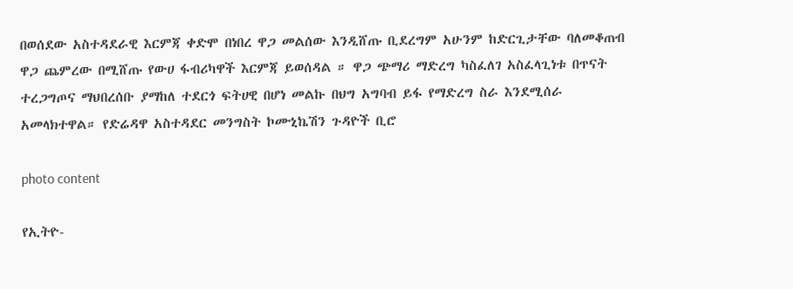በወሰደው አስተዳደራዊ እርምጃ ቀድሞ በነበረ ዋጋ መልሰው እንዲሸጡ ቢደረግም አሁንም ከድርጊታቸው ባለመቆጠብ ዋጋ ጨምረው በሚሸጡ የውሀ ፋብሪካዋች እርምጃ ይወሰዳል ። ዋጋ ጭማሪ ማድረግ ካስፈለገ አስፈላጊነቱ በጥናት ተረጋግጦና ማህበረሰቡ ያማከለ ተደርጎ ፍትሀዊ በሆነ መልኩ በህግ አግባብ ይፋ የማድረግ ስራ እንደሚሰራ አመላክተዋል። የድሬዳዋ አስተዳደር መንግስት ኮሙኒኬሽን ጉዳዮች ቢሮ

photo content

የኢትዮ-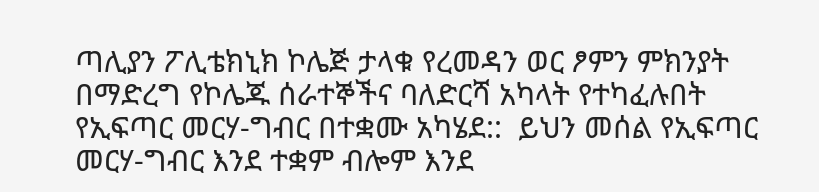ጣሊያን ፖሊቴክኒክ ኮሌጅ ታላቁ የረመዳን ወር ፆምን ምክንያት በማድረግ የኮሌጁ ሰራተኞችና ባለድርሻ አካላት የተካፈሉበት የኢፍጣር መርሃ-ግብር በተቋሙ አካሄደ::  ይህን መሰል የኢፍጣር መርሃ-ግብር እንደ ተቋም ብሎም እንደ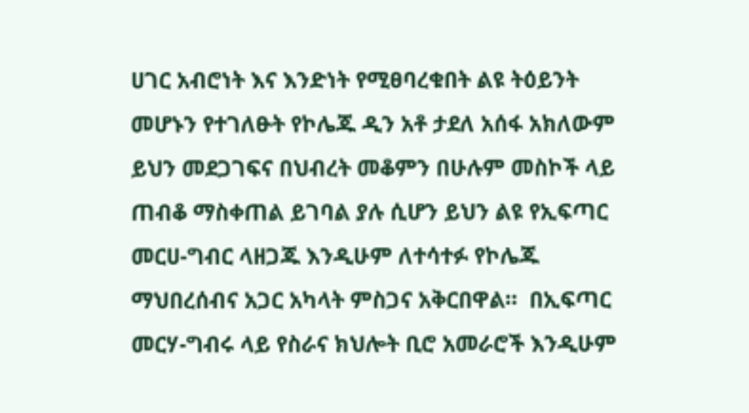ሀገር አብሮነት እና እንድነት የሚፀባረቁበት ልዩ ትዕይንት መሆኑን የተገለፁት የኮሌጁ ዲን አቶ ታደለ አሰፋ አክለውም ይህን መደጋገፍና በህብረት መቆምን በሁሉም መስኮች ላይ ጠብቆ ማስቀጠል ይገባል ያሉ ሲሆን ይህን ልዩ የኢፍጣር መርሀ-ግብር ላዘጋጁ እንዲሁም ለተሳተፉ የኮሌጁ ማህበረሰብና አጋር አካላት ምስጋና አቅርበዋል።  በኢፍጣር መርሃ-ግብሩ ላይ የስራና ክህሎት ቢሮ አመራሮች እንዲሁም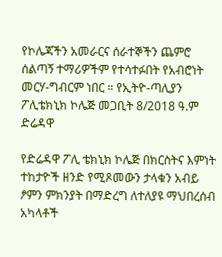የኮሌጃችን አመራርና ሰራተኞችን ጨምሮ ሰልጣኝ ተማሪዎችም የተሳተፉበት የአብሮነት መርሃ-ግብርም ነበር ። የኢትዮ-ጣሊያን ፖሊቴክኒክ ኮሌጅ መጋቢት 8/2018 ዓ.ም ድሬዳዋ

የድሬዳዋ ፖሊ ቴክኒክ ኮሌጅ በክርስትና እምነት ተከታዮች ዘንድ የሚጾመውን ታላቁን አብይ ፆምን ምክንያት በማድረግ ለተለያዩ ማህበረሰብ አካላቶች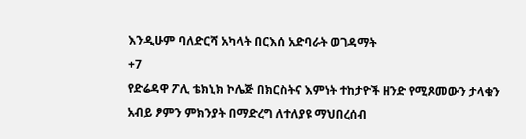እንዲሁም ባለድርሻ አካላት በርእሰ አድባራት ወገዳማት
+7
የድሬዳዋ ፖሊ ቴክኒክ ኮሌጅ በክርስትና እምነት ተከታዮች ዘንድ የሚጾመውን ታላቁን አብይ ፆምን ምክንያት በማድረግ ለተለያዩ ማህበረሰብ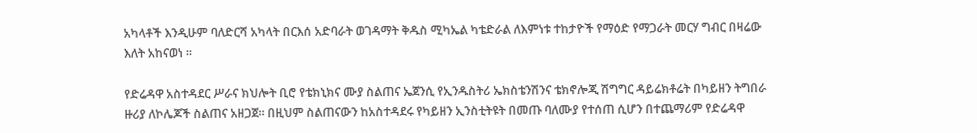አካላቶች እንዲሁም ባለድርሻ አካላት በርእሰ አድባራት ወገዳማት ቅዱስ ሚካኤል ካቴድራል ለእምነቱ ተከታዮች የማዕድ የማጋራት መርሃ ግብር በዛሬው እለት አከናወነ ።

የድሬዳዋ አስተዳደር ሥራና ክህሎት ቢሮ የቴክኒክና ሙያ ስልጠና ኤጀንሲ የኢንዱስትሪ ኤክስቴንሽንና ቴክኖሎጂ ሽግግር ዳይሬክቶሬት በካይዘን ትግበራ ዙሪያ ለኮሌጆች ስልጠና አዘጋጀ። በዚህም ስልጠናውን ከአስተዳደሩ የካይዘን ኢንስቲትዩት በመጡ ባለሙያ የተሰጠ ሲሆን በተጨማሪም የድሬዳዋ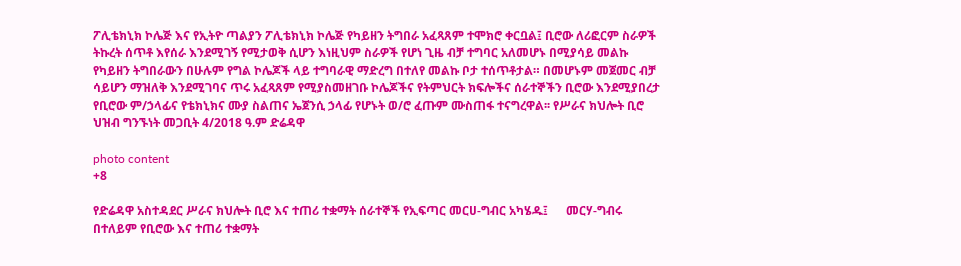ፖሊቴክኒክ ኮሌጅ እና የኢትዮ ጣልያን ፖሊቴክኒክ ኮሌጅ የካይዘን ትግበራ አፈጻጸም ተሞክሮ ቀርቧል፤ ቢሮው ለሪፎርም ስራዎች ትኩረት ሰጥቶ እየሰራ እንደሚገኝ የሚታወቅ ሲሆን እነዚህም ስራዎች የሆነ ጊዜ ብቻ ተግባር አለመሆኑ በሚያሳይ መልኩ የካይዘን ትግበራውን በሁሉም የግል ኮሌጆች ላይ ተግባራዊ ማድረግ በተለየ መልኩ ቦታ ተሰጥቶታል። በመሆኑም መጀመር ብቻ ሳይሆን ማዝለቅ እንደሚገባና ጥሩ አፈጻጸም የሚያስመዘገቡ ኮሌጆችና የትምህርት ክፍሎችና ሰራተኞችን ቢሮው እንደሚያበረታ የቢሮው ም/ኃላፊና የቴክኒክና ሙያ ስልጠና ኤጀንሲ ኃላፊ የሆኑት ወ/ሮ ፈጡም ሙስጠፋ ተናግረዋል፡፡ የሥራና ክህሎት ቢሮ ህዝብ ግንኙነት መጋቢት 4/2018 ዓ.ም ድሬዳዋ

photo content
+8

የድሬዳዋ አስተዳደር ሥራና ክህሎት ቢሮ እና ተጠሪ ተቋማት ሰራተኞች የኢፍጣር መርሀ-ግብር አካሄዱ፤      መርሃ-ግብሩ በተለይም የቢሮው እና ተጠሪ ተቋማት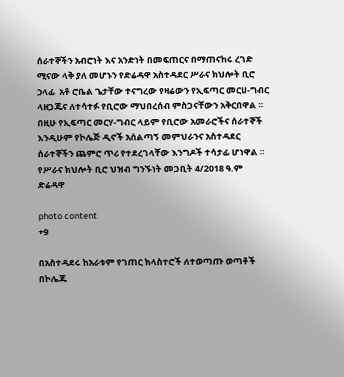ሰራተኞችን አብሮነት እና አንድነት በመፍጠርና በማጠናከሩ ረገድ ሚናው ላቅ ያለ መሆኑን የድሬዳዋ አስተዳደር ሥራና ክህሎት ቢሮ ኃላፊ  አቶ ሮቤል ጌታቸው ተናግረው የዛሬውን የኢፍጣር መርሀ-ግብር ላዘጋጁና ለተሳተፉ የቢሮው ማህበረሰብ ምስጋናቸውን አቅርበዋል ።     በዚሁ የኢፍጣር መርሃ-ግብር ላይም የቢሮው አመራሮችና ሰራተኞች እንዲሁም የኮሌጅ ዲኖች አሰልጣኝ መምህራንና አስተዳደር ሰራተኞችን ጨምሮ ጥሪ የተደረገላቸው እንግዶች ተሳታፊ ሆነዋል ። የሥራና ክህሎት ቢሮ ህዝብ ግንኙነት መጋቢት 4/2018 ዓ.ም ድሬዳዋ

photo content
+9

በአስተዳደሩ ከአራቱም የገጠር ክላስተሮች ለተወጣጡ ወጣቶች በኮሌጁ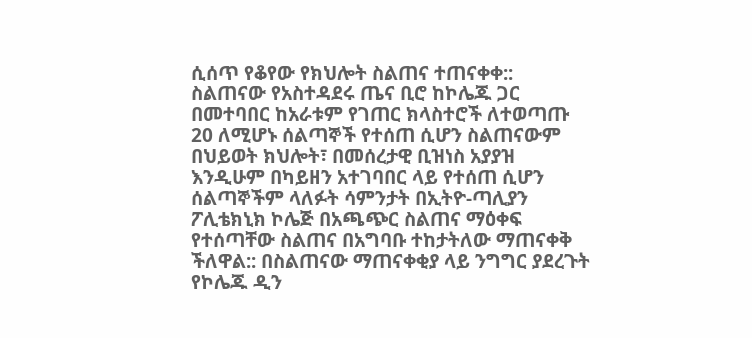ሲሰጥ የቆየው የክህሎት ስልጠና ተጠናቀቀ:: ስልጠናው የአስተዳደሩ ጤና ቢሮ ከኮሌጁ ጋር በመተባበር ከአራቱም የገጠር ክላስተሮች ለተወጣጡ 20 ለሚሆኑ ሰልጣኞች የተሰጠ ሲሆን ስልጠናውም በህይወት ክህሎት፣ በመሰረታዊ ቢዝነስ አያያዝ እንዲሁም በካይዘን አተገባበር ላይ የተሰጠ ሲሆን ሰልጣኞችም ላለፉት ሳምንታት በኢትዮ-ጣሊያን ፖሊቴክኒክ ኮሌጅ በአጫጭር ስልጠና ማዕቀፍ የተሰጣቸው ስልጠና በአግባቡ ተከታትለው ማጠናቀቅ ችለዋል:: በስልጠናው ማጠናቀቂያ ላይ ንግግር ያደረጉት የኮሌጁ ዲን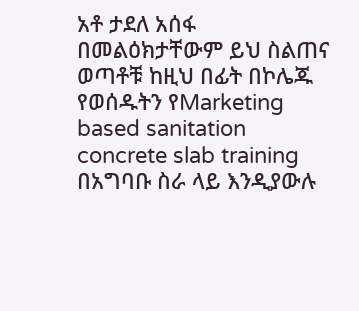አቶ ታደለ አሰፋ በመልዕክታቸውም ይህ ስልጠና ወጣቶቹ ከዚህ በፊት በኮሌጁ የወሰዱትን የMarketing based sanitation concrete slab training በአግባቡ ስራ ላይ እንዲያውሉ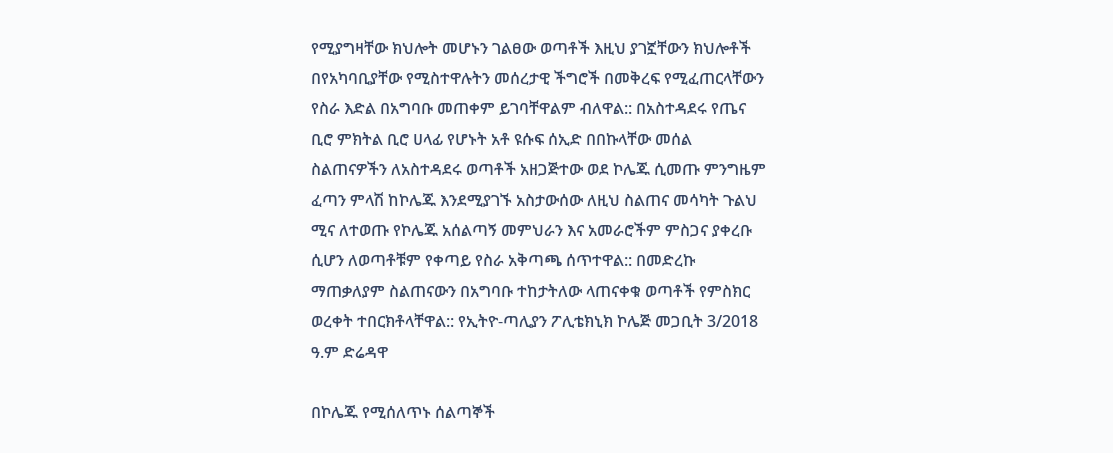የሚያግዛቸው ክህሎት መሆኑን ገልፀው ወጣቶች እዚህ ያገኟቸውን ክህሎቶች በየአካባቢያቸው የሚስተዋሉትን መሰረታዊ ችግሮች በመቅረፍ የሚፈጠርላቸውን የስራ እድል በአግባቡ መጠቀም ይገባቸዋልም ብለዋል:: በአስተዳደሩ የጤና ቢሮ ምክትል ቢሮ ሀላፊ የሆኑት አቶ ዩሱፍ ሰኢድ በበኩላቸው መሰል ስልጠናዎችን ለአስተዳደሩ ወጣቶች አዘጋጅተው ወደ ኮሌጁ ሲመጡ ምንግዜም ፈጣን ምላሽ ከኮሌጁ እንደሚያገኙ አስታውሰው ለዚህ ስልጠና መሳካት ጉልህ ሚና ለተወጡ የኮሌጁ አሰልጣኝ መምህራን እና አመራሮችም ምስጋና ያቀረቡ ሲሆን ለወጣቶቹም የቀጣይ የስራ አቅጣጫ ሰጥተዋል:: በመድረኩ ማጠቃለያም ስልጠናውን በአግባቡ ተከታትለው ላጠናቀቁ ወጣቶች የምስክር ወረቀት ተበርክቶላቸዋል:: የኢትዮ-ጣሊያን ፖሊቴክኒክ ኮሌጅ መጋቢት 3/2018 ዓ.ም ድሬዳዋ

በኮሌጁ የሚሰለጥኑ ሰልጣኞች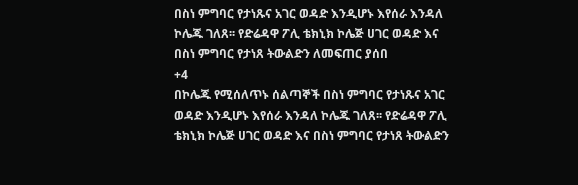በስነ ምግባር የታነጹና አገር ወዳድ እንዲሆኑ እየሰራ እንዳለ ኮሌጁ ገለጸ፡፡ የድሬዳዋ ፖሊ ቴክኒክ ኮሌጅ ሀገር ወዳድ እና በስነ ምግባር የታነጸ ትውልድን ለመፍጠር ያሰበ
+4
በኮሌጁ የሚሰለጥኑ ሰልጣኞች በስነ ምግባር የታነጹና አገር ወዳድ እንዲሆኑ እየሰራ እንዳለ ኮሌጁ ገለጸ፡፡ የድሬዳዋ ፖሊ ቴክኒክ ኮሌጅ ሀገር ወዳድ እና በስነ ምግባር የታነጸ ትውልድን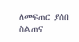ለመፍጠር ያሰበ ስልጠና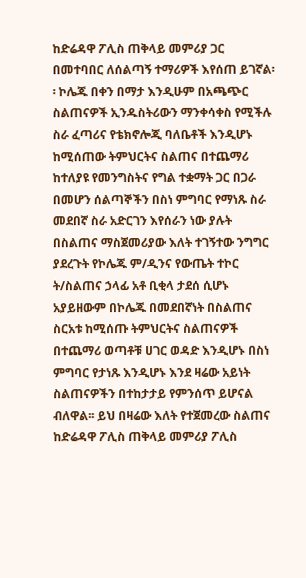ከድሬዳዋ ፖሊስ ጠቅላይ መምሪያ ጋር በመተባበር ለሰልጣኝ ተማሪዎች እየሰጠ ይገኛል፡፡ ኮሌጁ በቀን በማታ እንዲሁም በአጫጭር ስልጠናዎች ኢንዱስትሪውን ማንቀሳቀስ የሚችሉ ስራ ፈጣሪና የቴክኖሎጂ ባለቤቶች እንዲሆኑ ከሚሰጠው ትምህርትና ስልጠና በተጨማሪ ከተለያዩ የመንግስትና የግል ተቋማት ጋር በጋራ በመሆን ሰልጣኞችን በስነ ምግባር የማነጹ ስራ መደበኛ ስራ አድርገን እየሰራን ነው ያሉት በስልጠና ማስጀመሪያው እለት ተገኝተው ንግግር ያደረጉት የኮሌጁ ም/ዲንና የውጤት ተኮር ት/ስልጠና ኃላፊ አቶ ቢቂላ ታደሰ ሲሆኑ አያይዘውም በኮሌጁ በመደበኛነት በስልጠና ስርአቱ ከሚሰጡ ትምህርትና ስልጠናዎች በተጨማሪ ወጣቶቹ ሀገር ወዳድ እንዲሆኑ በስነ ምግባር የታነጹ እንዲሆኑ እንደ ዛሬው አይነት ስልጠናዎችን በተከታታይ የምንሰጥ ይሆናል ብለዋል፡፡ ይህ በዛሬው እለት የተጀመረው ስልጠና ከድሬዳዋ ፖሊስ ጠቅላይ መምሪያ ፖሊስ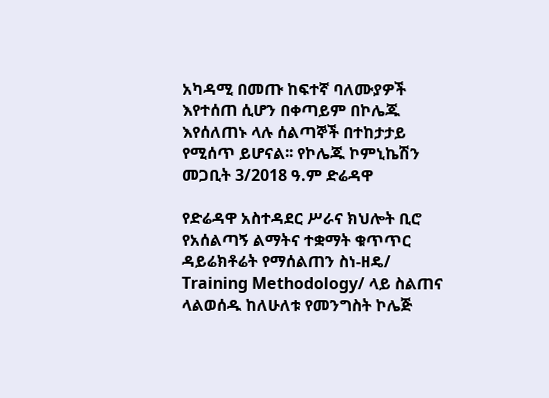አካዳሚ በመጡ ከፍተኛ ባለሙያዎች እየተሰጠ ሲሆን በቀጣይም በኮሌጁ እየሰለጠኑ ላሉ ሰልጣኞች በተከታታይ የሚሰጥ ይሆናል፡፡ የኮሌጁ ኮምኒኬሽን መጋቢት 3/2018 ዓ.ም ድሬዳዋ

የድሬዳዋ አስተዳደር ሥራና ክህሎት ቢሮ የአሰልጣኝ ልማትና ተቋማት ቁጥጥር ዳይሬክቶሬት የማሰልጠን ስነ-ዘዴ/ Training Methodology/ ላይ ስልጠና ላልወሰዱ ከለሁለቱ የመንግስት ኮሌጅ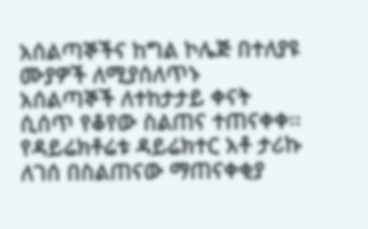አሰልጣኞችና ከግል ኮሌጅ በተለያዩ ሙያዎች ለሚያሰለጥኑ አሰልጣኞች ለተከታታይ ቀናት ሲሰጥ የቆየው ስልጠና ተጠናቀቀ፡፡ የዳይሬክቶሬቱ ዳይሬክተር አቶ ታሪኩ ለገሰ በስልጠናው ማጠናቀቂያ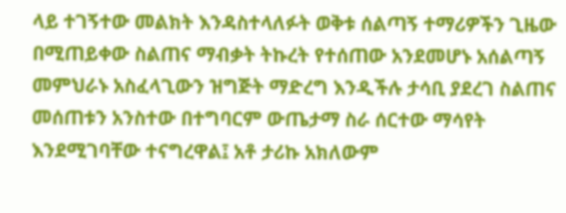ላይ ተገኝተው መልክት እንዳስተላለፉት ወቅቱ ሰልጣኝ ተማሪዎችን ጊዜው በሚጠይቀው ስልጠና ማብቃት ትኩረት የተሰጠው አንደመሆኑ አሰልጣኝ መምህራኑ አስፈላጊውን ዝግጅት ማድረግ እንዲችሉ ታሳቢ ያደረገ ስልጠና መሰጠቱን አንስተው በተግባርም ውጤታማ ስራ ሰርተው ማሳየት እንደሚገባቸው ተናግረዋል፤ አቶ ታሪኩ አክለውም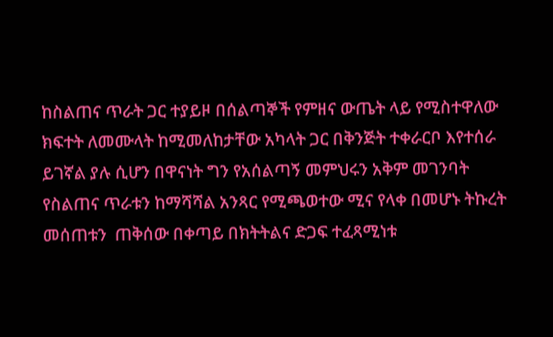ከስልጠና ጥራት ጋር ተያይዞ በሰልጣኞች የምዘና ውጤት ላይ የሚስተዋለው ክፍተት ለመሙላት ከሚመለከታቸው አካላት ጋር በቅንጅት ተቀራርቦ እየተሰራ ይገኛል ያሉ ሲሆን በዋናነት ግን የአሰልጣኝ መምህሩን አቅም መገንባት የስልጠና ጥራቱን ከማሻሻል አንጻር የሚጫወተው ሚና የላቀ በመሆኑ ትኩረት መሰጠቱን  ጠቅሰው በቀጣይ በክትትልና ድጋፍ ተፈጻሚነቱ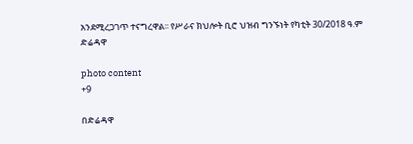አንደሚረጋገጥ ተናግረዋል፡፡ የሥራና ክህሎት ቢሮ ህዝብ ግንኙነት የካቲት 30/2018 ዓ.ም ድሬዳዋ

photo content
+9

በድሬዳዋ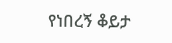የነበረኝ ቆይታ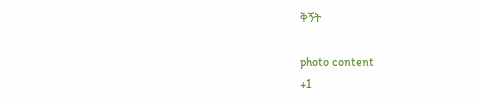ቅኝት

photo content
+1